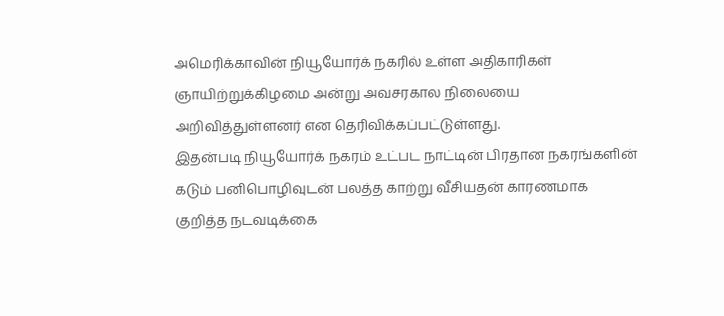அமெரிக்காவின் நியூயோர்க் நகரில் உள்ள அதிகாரிகள் ஞாயிற்றுக்கிழமை அன்று அவசரகால நிலையை அறிவித்துள்ளனர் என தெரிவிக்கப்பட்டுள்ளது.
இதன்படி நியூயோர்க் நகரம் உட்பட நாட்டின் பிரதான நகரங்களின் கடும் பனிபொழிவுடன் பலத்த காற்று வீசியதன் காரணமாக குறித்த நடவடிக்கை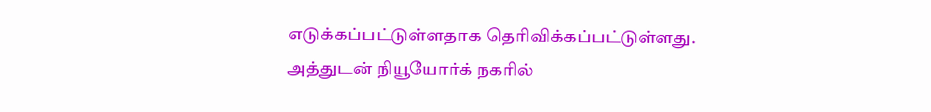எடுக்கப்பட்டுள்ளதாக தெரிவிக்கப்பட்டுள்ளது.
அத்துடன் நியூயோர்க் நகரில்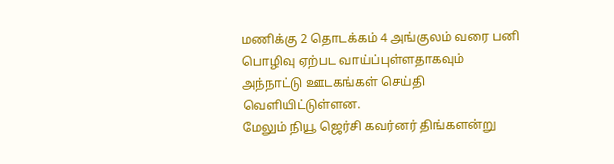மணிக்கு 2 தொடக்கம் 4 அங்குலம் வரை பனி பொழிவு ஏற்பட வாய்ப்புள்ளதாகவும் அந்நாட்டு ஊடகங்கள் செய்தி வெளியிட்டுள்ளன.
மேலும் நியூ ஜெர்சி கவர்னர் திங்களன்று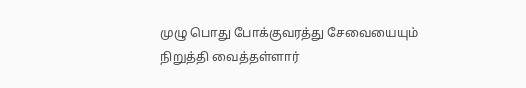முழு பொது போக்குவரத்து சேவையையும் நிறுத்தி வைத்தள்ளார்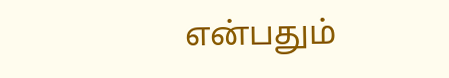என்பதும்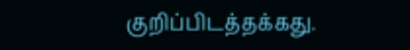குறிப்பிடத்தக்கது.